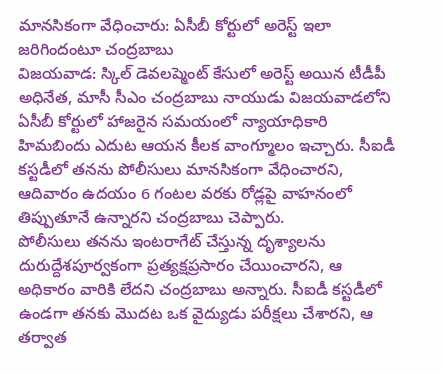మానసికంగా వేధించారు: ఏసీబీ కోర్టులో అరెస్ట్ ఇలా జరిగిందంటూ చంద్రబాబు
విజయవాడ: స్కిల్ డెవలప్మెంట్ కేసులో అరెస్ట్ అయిన టీడీపీ అధినేత, మాసీ సీఎం చంద్రబాబు నాయుడు విజయవాడలోని ఏసీబీ కోర్టులో హాజరైన సమయంలో న్యాయాధికారి హిమబిందు ఎదుట ఆయన కీలక వాంగ్మూలం ఇచ్చారు. సీఐడీ కస్టడీలో తనను పోలీసులు మానసికంగా వేధించారని, ఆదివారం ఉదయం 6 గంటల వరకు రోడ్లపై వాహనంలో తిప్పుతూనే ఉన్నారని చంద్రబాబు చెప్పారు.
పోలీసులు తనను ఇంటరాగేట్ చేస్తున్న దృశ్యాలను దురుద్దేశపూర్వకంగా ప్రత్యక్షప్రసారం చేయించారని, ఆ అధికారం వారికి లేదని చంద్రబాబు అన్నారు. సీఐడీ కస్టడీలో ఉండగా తనకు మొదట ఒక వైద్యుడు పరీక్షలు చేశారని, ఆ తర్వాత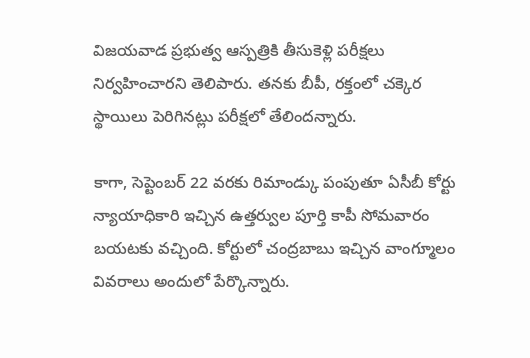విజయవాడ ప్రభుత్వ ఆస్పత్రికి తీసుకెళ్లి పరీక్షలు నిర్వహించారని తెలిపారు. తనకు బీపీ, రక్తంలో చక్కెర స్థాయిలు పెరిగినట్లు పరీక్షలో తేలిందన్నారు.

కాగా, సెప్టెంబర్ 22 వరకు రిమాండ్కు పంపుతూ ఏసీబీ కోర్టు న్యాయాధికారి ఇచ్చిన ఉత్తర్వుల పూర్తి కాపీ సోమవారం బయటకు వచ్చింది. కోర్టులో చంద్రబాబు ఇచ్చిన వాంగ్మూలం వివరాలు అందులో పేర్కొన్నారు.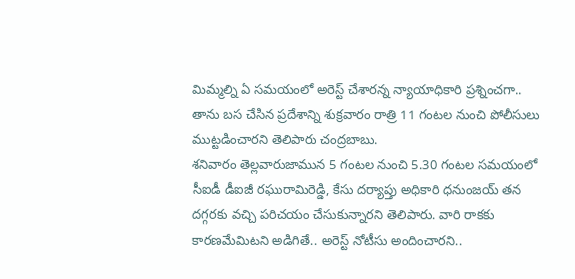మిమ్మల్ని ఏ సమయంలో అరెస్ట్ చేశారన్న న్యాయాధికారి ప్రశ్నించగా.. తాను బస చేసిన ప్రదేశాన్ని శుక్రవారం రాత్రి 11 గంటల నుంచి పోలీసులు ముట్టడించారని తెలిపారు చంద్రబాబు.
శనివారం తెల్లవారుజామున 5 గంటల నుంచి 5.30 గంటల సమయంలో సీఐడీ డీఐజీ రఘురామిరెడ్డి, కేసు దర్యాప్తు అధికారి ధనుంజయ్ తన దగ్గరకు వచ్చి పరిచయం చేసుకున్నారని తెలిపారు. వారి రాకకు కారణమేమిటని అడిగితే.. అరెస్ట్ నోటీసు అందించారని..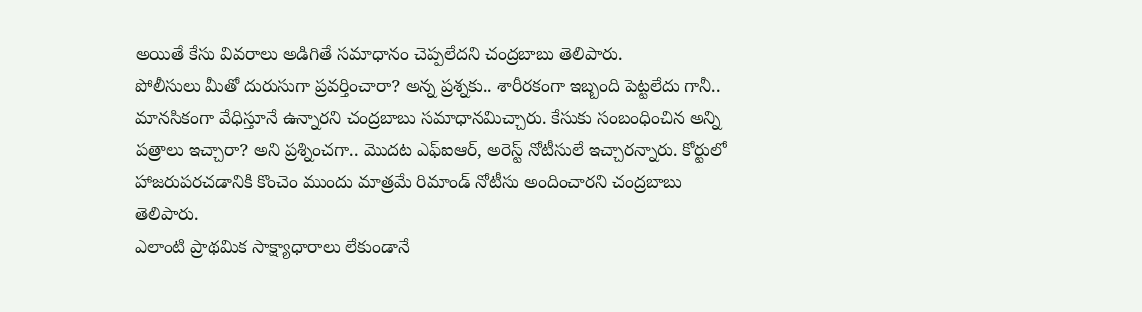అయితే కేసు వివరాలు అడిగితే సమాధానం చెప్పలేదని చంద్రబాబు తెలిపారు.
పోలీసులు మీతో దురుసుగా ప్రవర్తించారా? అన్న ప్రశ్నకు.. శారీరకంగా ఇబ్బంది పెట్టలేదు గానీ.. మానసికంగా వేధిస్తూనే ఉన్నారని చంద్రబాబు సమాధానమిచ్చారు. కేసుకు సంబంధించిన అన్ని పత్రాలు ఇచ్చారా? అని ప్రశ్నించగా.. మొదట ఎఫ్ఐఆర్, అరెస్ట్ నోటీసులే ఇచ్చారన్నారు. కోర్టులో హాజరుపరచడానికి కొంచెం ముందు మాత్రమే రిమాండ్ నోటీసు అందించారని చంద్రబాబు తెలిపారు.
ఎలాంటి ప్రాథమిక సాక్ష్యాధారాలు లేకుండానే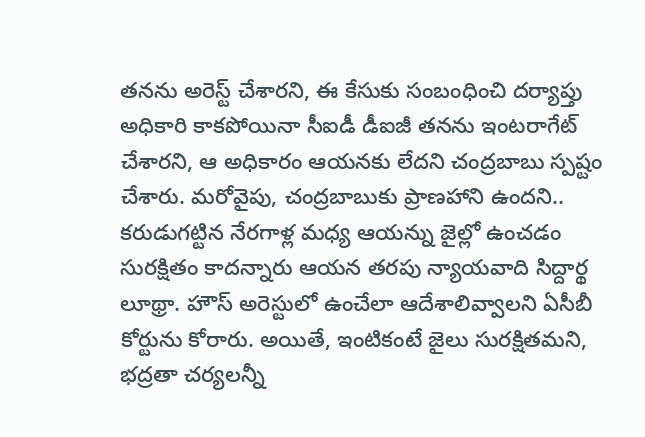తనను అరెస్ట్ చేశారని, ఈ కేసుకు సంబంధించి దర్యాప్తు అధికారి కాకపోయినా సీఐడీ డీఐజీ తనను ఇంటరాగేట్ చేశారని, ఆ అధికారం ఆయనకు లేదని చంద్రబాబు స్పష్టం చేశారు. మరోవైపు, చంద్రబాబుకు ప్రాణహాని ఉందని.. కరుడుగట్టిన నేరగాళ్ల మధ్య ఆయన్ను జైల్లో ఉంచడం సురక్షితం కాదన్నారు ఆయన తరపు న్యాయవాది సిద్దార్థ లూథ్రా. హౌస్ అరెస్టులో ఉంచేలా ఆదేశాలివ్వాలని ఏసీబీ కోర్టును కోరారు. అయితే, ఇంటికంటే జైలు సురక్షితమని, భద్రతా చర్యలన్నీ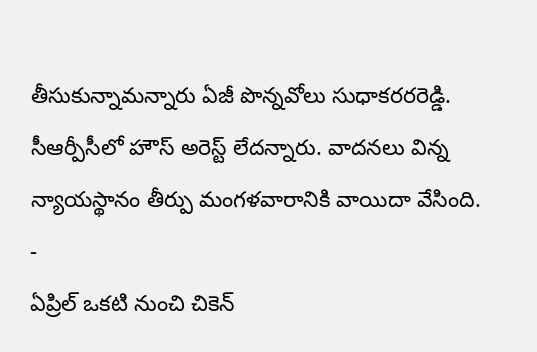తీసుకున్నామన్నారు ఏజీ పొన్నవోలు సుధాకరరరెడ్డి. సీఆర్పీసీలో హౌస్ అరెస్ట్ లేదన్నారు. వాదనలు విన్న న్యాయస్థానం తీర్పు మంగళవారానికి వాయిదా వేసింది.
-
ఏప్రిల్ ఒకటి నుంచి చికెన్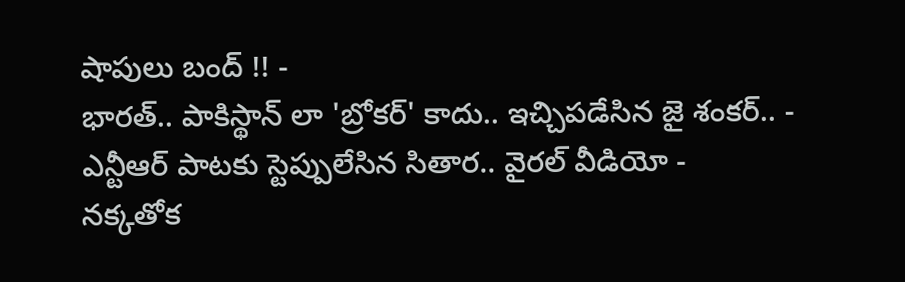షాపులు బంద్ !! -
భారత్.. పాకిస్థాన్ లా 'బ్రోకర్' కాదు.. ఇచ్చిపడేసిన జై శంకర్.. -
ఎన్టీఆర్ పాటకు స్టెప్పులేసిన సితార.. వైరల్ వీడియో -
నక్కతోక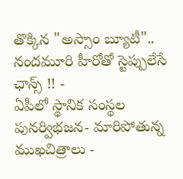తొక్కిన "అస్సాం బ్యూటీ".. నందమూరి హీరోతో స్టెప్పులేసే ఛాన్స్ !! -
ఏపీలో స్థానిక సంస్థల పునర్విభజన- మారిపోతున్న ముఖచిత్రాలు -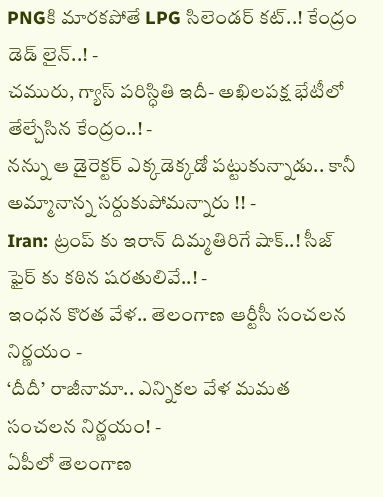PNGకి మారకపోతే LPG సిలెండర్ కట్..! కేంద్రం డెడ్ లైన్..! -
చమురు, గ్యాస్ పరిస్ధితి ఇదీ- అఖిలపక్ష భేటీలో తేల్చేసిన కేంద్రం..! -
నన్ను ఆ డైరెక్టర్ ఎక్కడెక్కడో పట్టుకున్నాడు.. కానీ అమ్మానాన్న సర్దుకుపోమన్నారు !! -
Iran: ట్రంప్ కు ఇరాన్ దిమ్మతిరిగే షాక్..! సీజ్ ఫైర్ కు కఠిన షరతులివే..! -
ఇంధన కొరత వేళ.. తెలంగాణ ఆర్టీసీ సంచలన నిర్ణయం -
‘దీదీ’ రాజీనామా.. ఎన్నికల వేళ మమత సంచలన నిర్ణయం! -
ఏపీలో తెలంగాణ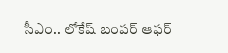సీఎం.. లోకేష్ బంపర్ ఆఫర్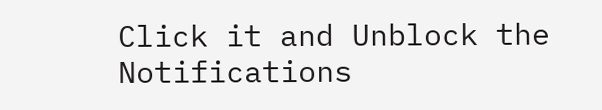Click it and Unblock the Notifications